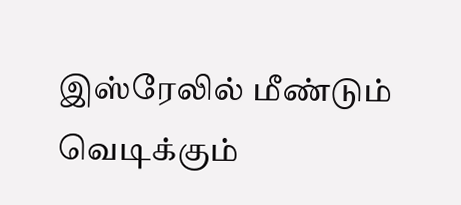இஸ்ரேலில் மீண்டும் வெடிக்கும்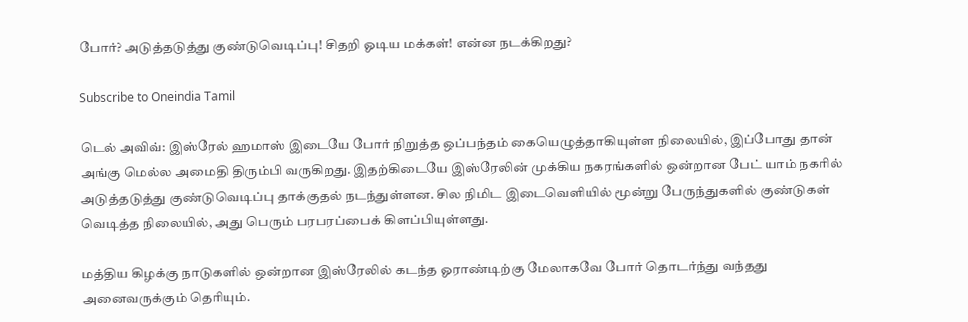போர்? அடுத்தடுத்து குண்டுவெடிப்பு! சிதறி ஓடிய மக்கள்! என்ன நடக்கிறது?

Subscribe to Oneindia Tamil

டெல் அவிவ்: இஸ்ரேல் ஹமாஸ் இடையே போர் நிறுத்த ஒப்பந்தம் கையெழுத்தாகியுள்ள நிலையில், இப்போது தான் அங்கு மெல்ல அமைதி திரும்பி வருகிறது. இதற்கிடையே இஸ்ரேலின் முக்கிய நகரங்களில் ஒன்றான பேட் யாம் நகரில் அடுத்தடுத்து குண்டுவெடிப்பு தாக்குதல் நடந்துள்ளன. சில நிமிட இடைவெளியில் மூன்று பேருந்துகளில் குண்டுகள் வெடித்த நிலையில், அது பெரும் பரபரப்பைக் கிளப்பியுள்ளது.

மத்திய கிழக்கு நாடுகளில் ஒன்றான இஸ்ரேலில் கடந்த ஓராண்டிற்கு மேலாகவே போர் தொடர்ந்து வந்தது அனைவருக்கும் தெரியும்.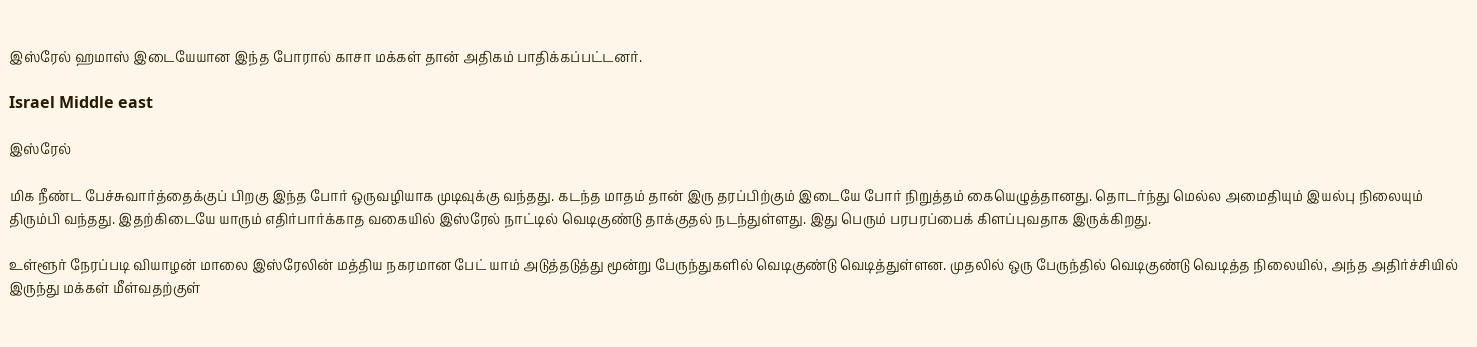இஸ்ரேல் ஹமாஸ் இடையேயான இந்த போரால் காசா மக்கள் தான் அதிகம் பாதிக்கப்பட்டனர்.

Israel Middle east

இஸ்ரேல்

மிக நீண்ட பேச்சுவார்த்தைக்குப் பிறகு இந்த போர் ஒருவழியாக முடிவுக்கு வந்தது. கடந்த மாதம் தான் இரு தரப்பிற்கும் இடையே போர் நிறுத்தம் கையெழுத்தானது. தொடர்ந்து மெல்ல அமைதியும் இயல்பு நிலையும் திரும்பி வந்தது. இதற்கிடையே யாரும் எதிர்பார்க்காத வகையில் இஸ்ரேல் நாட்டில் வெடிகுண்டு தாக்குதல் நடந்துள்ளது. இது பெரும் பரபரப்பைக் கிளப்புவதாக இருக்கிறது.

உள்ளூர் நேரப்படி வியாழன் மாலை இஸ்ரேலின் மத்திய நகரமான பேட் யாம் அடுத்தடுத்து மூன்று பேருந்துகளில் வெடிகுண்டு வெடித்துள்ளன. முதலில் ஒரு பேருந்தில் வெடிகுண்டு வெடித்த நிலையில், அந்த அதிர்ச்சியில் இருந்து மக்கள் மீள்வதற்குள்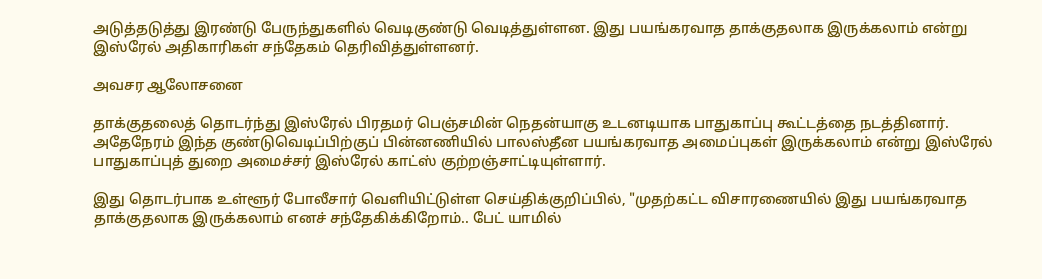அடுத்தடுத்து இரண்டு பேருந்துகளில் வெடிகுண்டு வெடித்துள்ளன. இது பயங்கரவாத தாக்குதலாக இருக்கலாம் என்று இஸ்ரேல் அதிகாரிகள் சந்தேகம் தெரிவித்துள்ளனர்.

அவசர ஆலோசனை

தாக்குதலைத் தொடர்ந்து இஸ்ரேல் பிரதமர் பெஞ்சமின் நெதன்யாகு உடனடியாக பாதுகாப்பு கூட்டத்தை நடத்தினார். அதேநேரம் இந்த குண்டுவெடிப்பிற்குப் பின்னணியில் பாலஸ்தீன பயங்கரவாத அமைப்புகள் இருக்கலாம் என்று இஸ்ரேல் பாதுகாப்புத் துறை அமைச்சர் இஸ்ரேல் காட்ஸ் குற்றஞ்சாட்டியுள்ளார்.

இது தொடர்பாக உள்ளூர் போலீசார் வெளியிட்டுள்ள செய்திக்குறிப்பில், "முதற்கட்ட விசாரணையில் இது பயங்கரவாத தாக்குதலாக இருக்கலாம் எனச் சந்தேகிக்கிறோம்.. பேட் யாமில்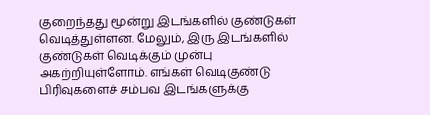குறைந்தது மூன்று இடங்களில் குண்டுகள் வெடித்துள்ளன. மேலும், இரு இடங்களில் குண்டுகள் வெடிக்கும் முன்பு அகற்றியுள்ளோம். எங்கள் வெடிகுண்டு பிரிவுகளைச் சம்பவ இடங்களுக்கு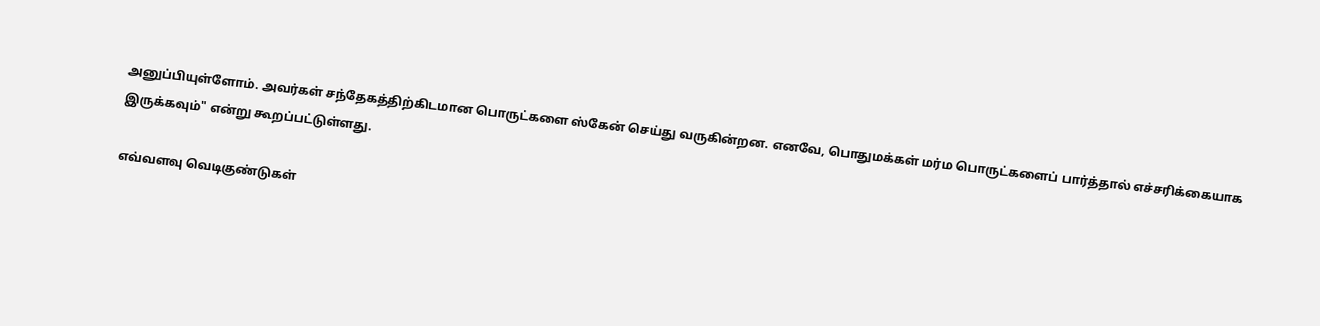அனுப்பியுள்ளோம். அவர்கள் சந்தேகத்திற்கிடமான பொருட்களை ஸ்கேன் செய்து வருகின்றன. எனவே, பொதுமக்கள் மர்ம பொருட்களைப் பார்த்தால் எச்சரிக்கையாக இருக்கவும்" என்று கூறப்பட்டுள்ளது.

எவ்வளவு வெடிகுண்டுகள்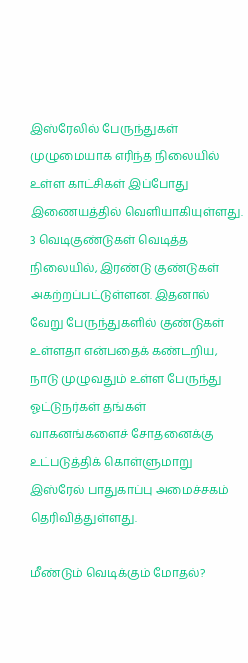இஸ்ரேலில் பேருந்துகள் முழுமையாக எரிந்த நிலையில் உள்ள காட்சிகள் இப்போது இணையத்தில் வெளியாகியுள்ளது. 3 வெடிகுண்டுகள் வெடித்த நிலையில், இரண்டு குண்டுகள் அகற்றப்பட்டுள்ளன. இதனால் வேறு பேருந்துகளில் குண்டுகள் உள்ளதா என்பதைக் கண்டறிய, நாடு முழுவதும் உள்ள பேருந்து ஓட்டுநர்கள் தங்கள் வாகனங்களைச் சோதனைக்கு உட்படுத்திக் கொள்ளுமாறு இஸ்ரேல் பாதுகாப்பு அமைச்சகம் தெரிவித்துள்ளது.

மீண்டும் வெடிக்கும் மோதல்?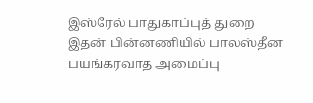இஸ்ரேல் பாதுகாப்புத் துறை இதன் பின்னணியில் பாலஸ்தீன பயங்கரவாத அமைப்பு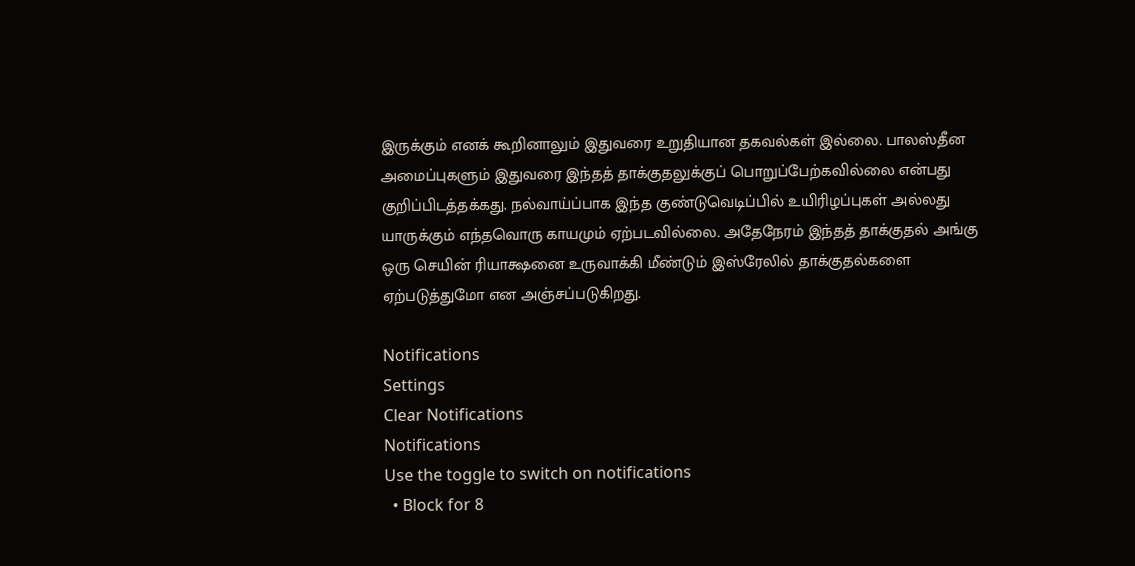இருக்கும் எனக் கூறினாலும் இதுவரை உறுதியான தகவல்கள் இல்லை. பாலஸ்தீன அமைப்புகளும் இதுவரை இந்தத் தாக்குதலுக்குப் பொறுப்பேற்கவில்லை என்பது குறிப்பிடத்தக்கது. நல்வாய்ப்பாக இந்த குண்டுவெடிப்பில் உயிரிழப்புகள் அல்லது யாருக்கும் எந்தவொரு காயமும் ஏற்படவில்லை. அதேநேரம் இந்தத் தாக்குதல் அங்கு ஒரு செயின் ரியாக்ஷனை உருவாக்கி மீண்டும் இஸ்ரேலில் தாக்குதல்களை ஏற்படுத்துமோ என அஞ்சப்படுகிறது.

Notifications
Settings
Clear Notifications
Notifications
Use the toggle to switch on notifications
  • Block for 8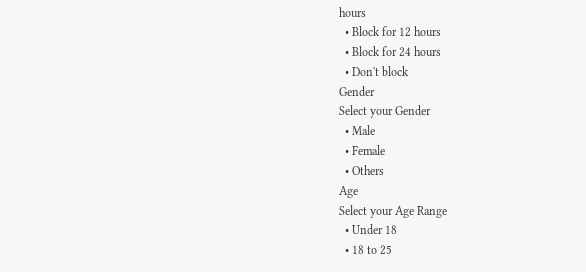hours
  • Block for 12 hours
  • Block for 24 hours
  • Don't block
Gender
Select your Gender
  • Male
  • Female
  • Others
Age
Select your Age Range
  • Under 18
  • 18 to 25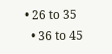• 26 to 35
  • 36 to 45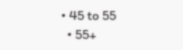• 45 to 55
  • 55+